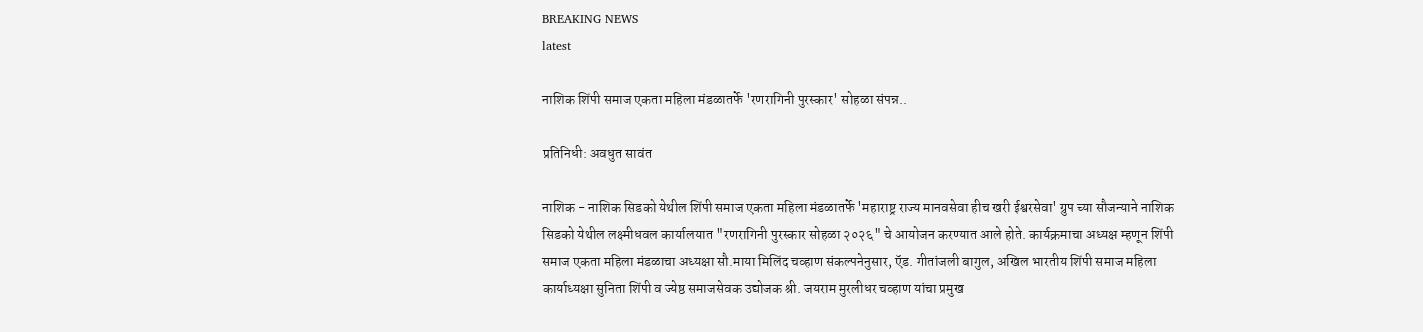BREAKING NEWS
latest

नाशिक शिंपी समाज एकता महिला मंडळातर्फे 'रणरागिनी पुरस्कार' सोहळा संपन्न..

प्रतिनिधी: अवधुत सावंत

नाशिक - नाशिक सिडको येथील शिंपी समाज एकता महिला मंडळातर्फे 'महाराष्ट्र राज्य मानवसेवा हीच खरी ईश्वरसेवा' ग्रुप च्या सौजन्याने नाशिक सिडको येथील लक्ष्मीधवल कार्यालयात "रणरागिनी पुरस्कार सोहळा २०२६" चे आयोजन करण्यात आले होते. कार्यक्रमाचा अध्यक्ष म्हणून शिंपी समाज एकता महिला मंडळाचा अध्यक्षा सौ.माया मिलिंद चव्हाण संकल्पनेनुसार, ऍड. गीतांजली बागुल, अखिल भारतीय शिंपी समाज महिला कार्याध्यक्षा सुनिता शिंपी व ज्येष्ठ समाजसेवक उद्योजक श्री. जयराम मुरलीधर चव्हाण यांचा प्रमुख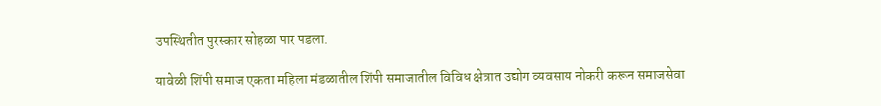उपस्थितीत पुरस्कार सोहळा पार पडला.

यावेळी शिंपी समाज एकता महिला मंडळातील शिंपी समाजातील विविध क्षेत्रात उद्योग व्यवसाय नोकरी करून समाजसेवा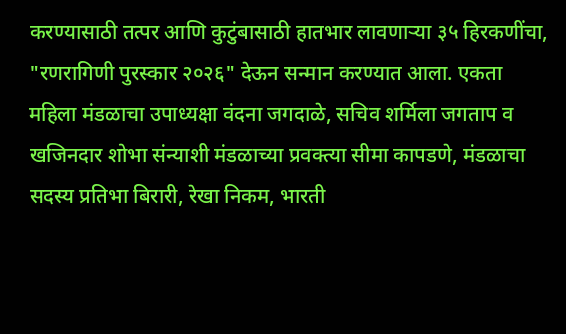करण्यासाठी तत्पर आणि कुटुंबासाठी हातभार लावणाऱ्या ३५ हिरकणींचा, "रणरागिणी पुरस्कार २०२६" देऊन सन्मान करण्यात आला. एकता महिला मंडळाचा उपाध्यक्षा वंदना जगदाळे, सचिव शर्मिला जगताप व खजिनदार शोभा संन्याशी मंडळाच्या प्रवक्त्या सीमा कापडणे, मंडळाचा सदस्य प्रतिभा बिरारी, रेखा निकम, भारती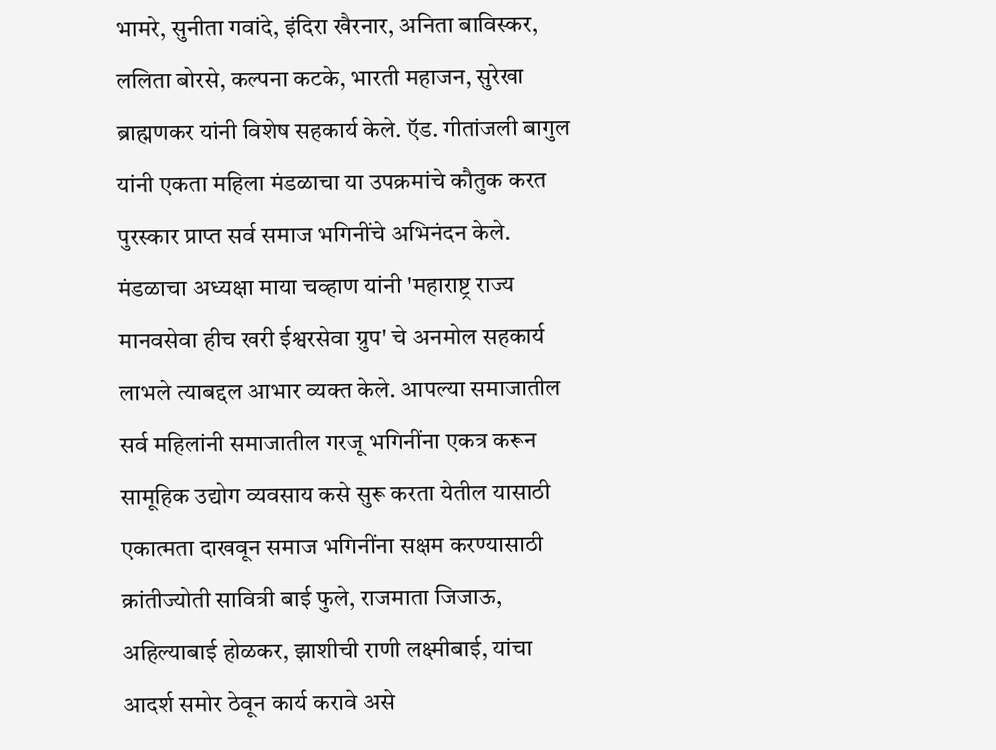भामरे, सुनीता गवांदे, इंदिरा खैरनार, अनिता बाविस्कर, ललिता बोरसे, कल्पना कटके, भारती महाजन, सुरेखा ब्राह्मणकर यांनी विशेष सहकार्य केले. ऍड. गीतांजली बागुल यांनी एकता महिला मंडळाचा या उपक्रमांचे कौतुक करत पुरस्कार प्राप्त सर्व समाज भगिनींचे अभिनंदन केले. मंडळाचा अध्यक्षा माया चव्हाण यांनी 'महाराष्ट्र राज्य मानवसेवा हीच खरी ईश्वरसेवा ग्रुप' चे अनमोल सहकार्य लाभले त्याबद्दल आभार व्यक्त केले. आपल्या समाजातील सर्व महिलांनी समाजातील गरजू भगिनींना एकत्र करून सामूहिक उद्योग व्यवसाय कसे सुरू करता येतील यासाठी एकात्मता दाखवून समाज भगिनींना सक्षम करण्यासाठी क्रांतीज्योती सावित्री बाई फुले, राजमाता जिजाऊ, अहिल्याबाई होळकर, झाशीची राणी लक्ष्मीबाई, यांचा आदर्श समोर ठेवून कार्य करावे असे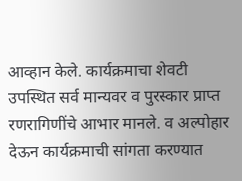आव्हान केले. कार्यक्रमाचा शेवटी  उपस्थित सर्व मान्यवर व पुरस्कार प्राप्त रणरागिणींचे आभार मानले. व अल्पोहार देऊन कार्यक्रमाची सांगता करण्यात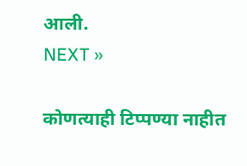आली.
NEXT »

कोणत्याही टिप्पण्‍या नाहीत